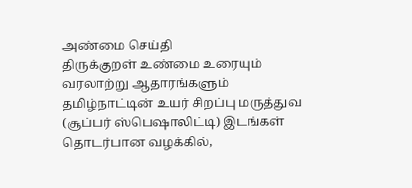அண்மை செய்தி
திருக்குறள் உண்மை உரையும் வரலாற்று ஆதாரங்களும் தமிழ்நாட்டின் உயர் சிறப்பு மருத்துவ (சூப்பர் ஸ்பெஷாலிட்டி) இடங்கள் தொடர்பான வழக்கில்,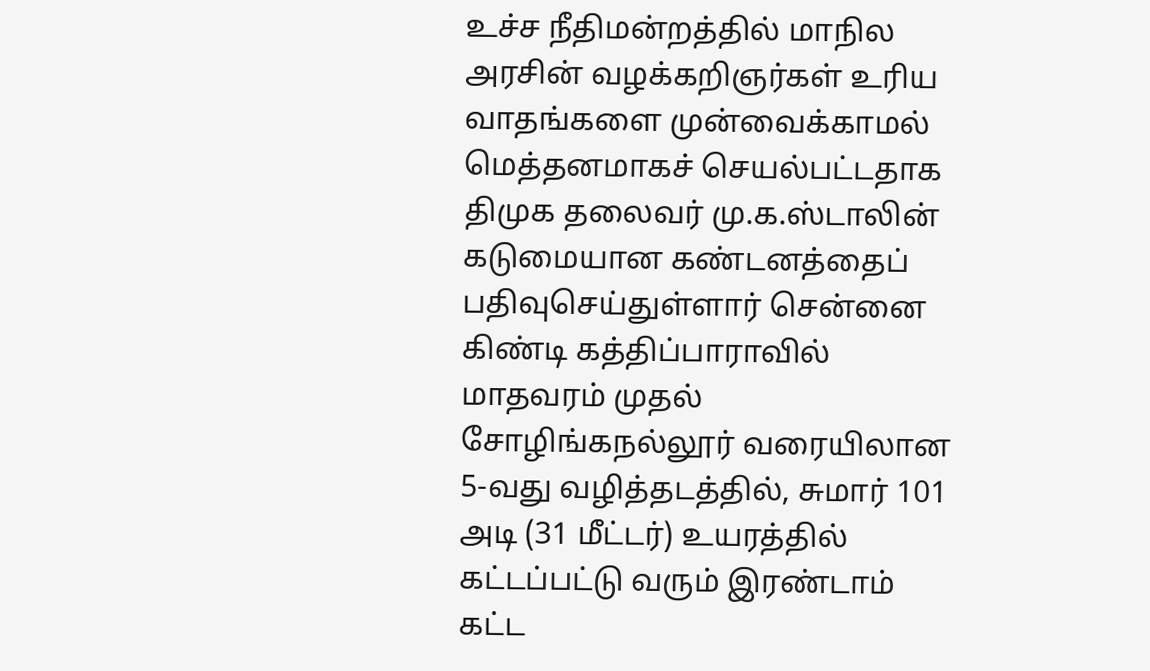உச்ச நீதிமன்றத்தில் மாநில அரசின் வழக்கறிஞர்கள் உரிய வாதங்களை முன்வைக்காமல் மெத்தனமாகச் செயல்பட்டதாக திமுக தலைவர் மு.க.ஸ்டாலின் கடுமையான கண்டனத்தைப் பதிவுசெய்துள்ளார் சென்னை கிண்டி கத்திப்பாராவில் மாதவரம் முதல் சோழிங்கநல்லூர் வரையிலான 5-வது வழித்தடத்தில், சுமார் 101 அடி (31 மீட்டர்) உயரத்தில் கட்டப்பட்டு வரும் இரண்டாம் கட்ட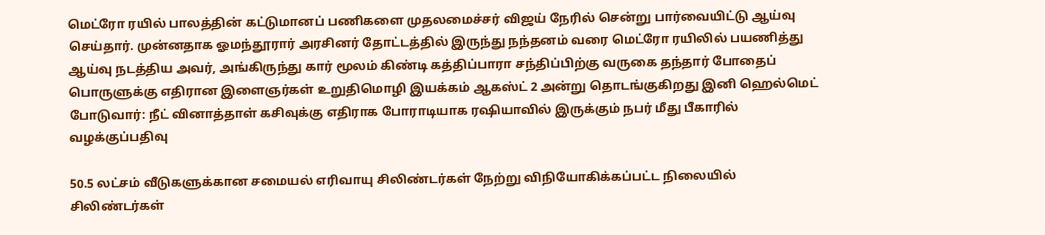மெட்ரோ ரயில் பாலத்தின் கட்டுமானப் பணிகளை முதலமைச்சர் விஜய் நேரில் சென்று பார்வையிட்டு ஆய்வு செய்தார். முன்னதாக ஓமந்தூரார் அரசினர் தோட்டத்தில் இருந்து நந்தனம் வரை மெட்ரோ ரயிலில் பயணித்து ஆய்வு நடத்திய அவர், அங்கிருந்து கார் மூலம் கிண்டி கத்திப்பாரா சந்திப்பிற்கு வருகை தந்தார் போதைப் பொருளுக்கு எதிரான இளைஞர்கள் உறுதிமொழி இயக்கம் ஆகஸ்ட் 2 அன்று தொடங்குகிறது இனி ஹெல்மெட் போடுவார்: நீட் வினாத்தாள் கசிவுக்கு எதிராக போராடியாக ரஷியாவில் இருக்கும் நபர் மீது பீகாரில் வழக்குப்பதிவு

50.5 லட்சம் வீடுகளுக்கான சமையல் எரிவாயு சிலிண்டர்கள் நேற்று விநியோகிக்கப்பட்ட நிலையில் சிலிண்டர்கள்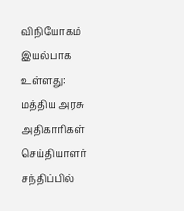விநியோகம் இயல்பாக உள்ளது: மத்திய அரசு அதிகாரிகள் செய்தியாளர் சந்திப்பில்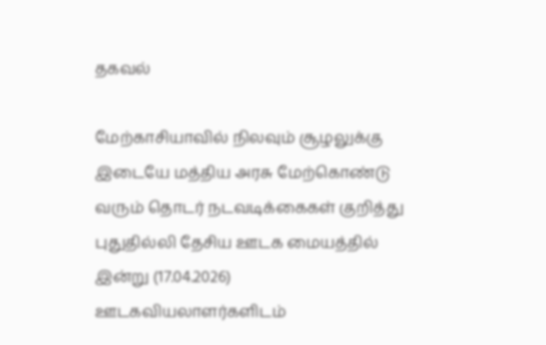தகவல்

மேற்காசியாவில் நிலவும் சூழலுக்கு இடையே மத்திய அரசு மேற்கொண்டு வரும் தொடர் நடவடிக்கைகள் குறித்து புதுதில்லி தேசிய ஊடக மையத்தில் இன்று (17.04.2026) ஊடகவியலாளர்களிடம்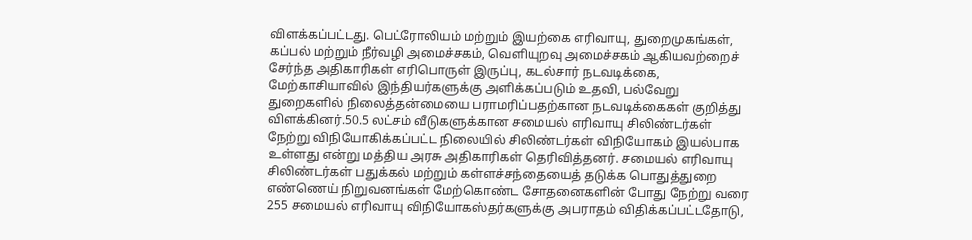விளக்கப்பட்டது. பெட்ரோலியம் மற்றும் இயற்கை எரிவாயு, துறைமுகங்கள், கப்பல் மற்றும் நீர்வழி அமைச்சகம், வெளியுறவு அமைச்சகம் ஆகியவற்றைச் சேர்ந்த அதிகாரிகள் எரிபொருள் இருப்பு, கடல்சார் நடவடிக்கை, மேற்காசியாவில் இந்தியர்களுக்கு அளிக்கப்படும் உதவி, பல்வேறு துறைகளில் நிலைத்தன்மையை பராமரிப்பதற்கான நடவடிக்கைகள் குறித்து விளக்கினர்.50.5 லட்சம் வீடுகளுக்கான சமையல் எரிவாயு சிலிண்டர்கள் நேற்று விநியோகிக்கப்பட்ட நிலையில் சிலிண்டர்கள் விநியோகம் இயல்பாக உள்ளது என்று மத்திய அரசு அதிகாரிகள் தெரிவித்தனர். சமையல் எரிவாயு சிலிண்டர்கள் பதுக்கல் மற்றும் கள்ளச்சந்தையைத் தடுக்க பொதுத்துறை எண்ணெய் நிறுவனங்கள் மேற்கொண்ட சோதனைகளின் போது நேற்று வரை 255 சமையல் எரிவாயு விநியோகஸ்தர்களுக்கு அபராதம் விதிக்கப்பட்டதோடு,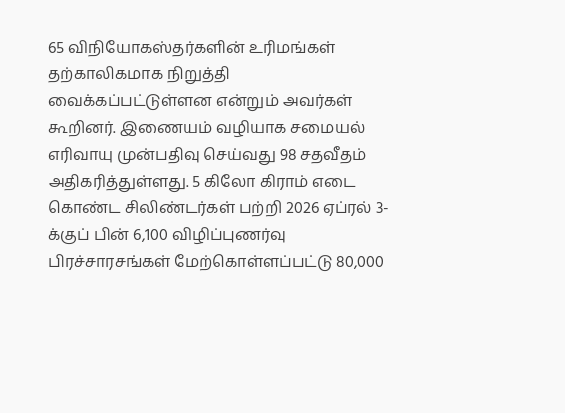65 விநியோகஸ்தர்களின் உரிமங்கள் தற்காலிகமாக நிறுத்தி வைக்கப்பட்டுள்ளன என்றும் அவர்கள் கூறினர். இணையம் வழியாக சமையல் எரிவாயு முன்பதிவு செய்வது 98 சதவீதம் அதிகரித்துள்ளது. 5 கிலோ கிராம் எடை கொண்ட சிலிண்டர்கள் பற்றி 2026 ஏப்ரல் 3-க்குப் பின் 6,100 விழிப்புணர்வு பிரச்சாரசங்கள் மேற்கொள்ளப்பட்டு 80,000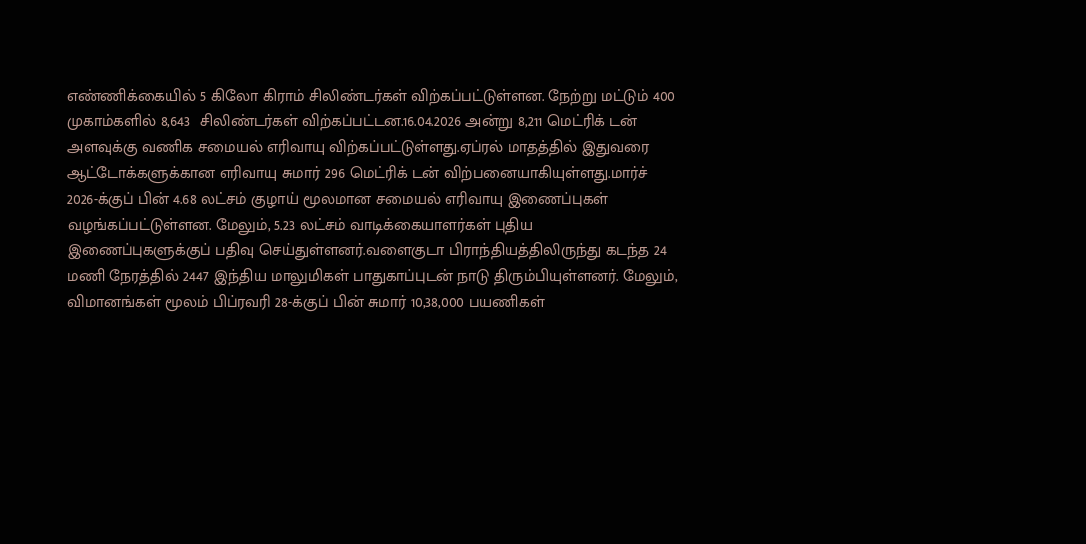எண்ணிக்கையில் 5 கிலோ கிராம் சிலிண்டர்கள் விற்கப்பட்டுள்ளன. நேற்று மட்டும் 400 முகாம்களில் 8,643  சிலிண்டர்கள் விற்கப்பட்டன.16.04.2026 அன்று 8,211 மெட்ரிக் டன் அளவுக்கு வணிக சமையல் எரிவாயு விற்கப்பட்டுள்ளது.ஏப்ரல் மாதத்தில் இதுவரை ஆட்டோக்களுக்கான எரிவாயு சுமார் 296 மெட்ரிக் டன் விற்பனையாகியுள்ளது.மார்ச் 2026-க்குப் பின் 4.68 லட்சம் குழாய் மூலமான சமையல் எரிவாயு இணைப்புகள் வழங்கப்பட்டுள்ளன. மேலும், 5.23 லட்சம் வாடிக்கையாளர்கள் புதிய இணைப்புகளுக்குப் பதிவு செய்துள்ளனர்.வளைகுடா பிராந்தியத்திலிருந்து கடந்த 24 மணி நேரத்தில் 2447 இந்திய மாலுமிகள் பாதுகாப்புடன் நாடு திரும்பியுள்ளனர். மேலும், விமானங்கள் மூலம் பிப்ரவரி 28-க்குப் பின் சுமார் 10,38,000 பயணிகள்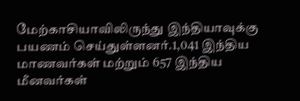மேற்காசியாவிலிருந்து இந்தியாவுக்கு பயணம் செய்துள்ளனர்.1,041 இந்திய மாணவர்கள் மற்றும் 657 இந்திய மீனவர்கள்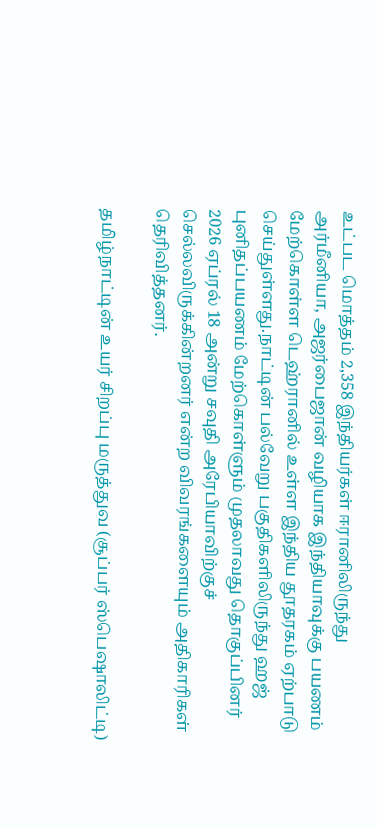உட்பட மொத்தம் 2,358 இந்தியர்கள் ஈரானிலிருந்து அர்மீனியா, அஜர்பைஜான் வழியாக இந்தியாவுக்கு பயணம் மேற்கொள்ள டெஹ்ரானில் உள்ள இந்திய தூதரகம் ஏற்பாடு செய்துள்ளது.நாட்டின் பல்வேறு பகுதிகளிலிருந்து ஹஜ் புனிதப்பயணம் மேற்கொள்ளும் முதலாவது தொகுப்பினர் 2026 ஏப்ரல் 18 அன்று சவுதி அரேபியாவிற்குச் செல்லவிருக்கின்றனர் என்ற விவரங்களையும் அதிகாரிகள் தெரிவித்தனர்.

தமிழ்நாட்டின் உயர் சிறப்பு மருத்துவ (சூப்பர் ஸ்பெஷாலிட்டி)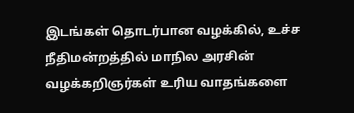இடங்கள் தொடர்பான வழக்கில், உச்ச நீதிமன்றத்தில் மாநில அரசின் வழக்கறிஞர்கள் உரிய வாதங்களை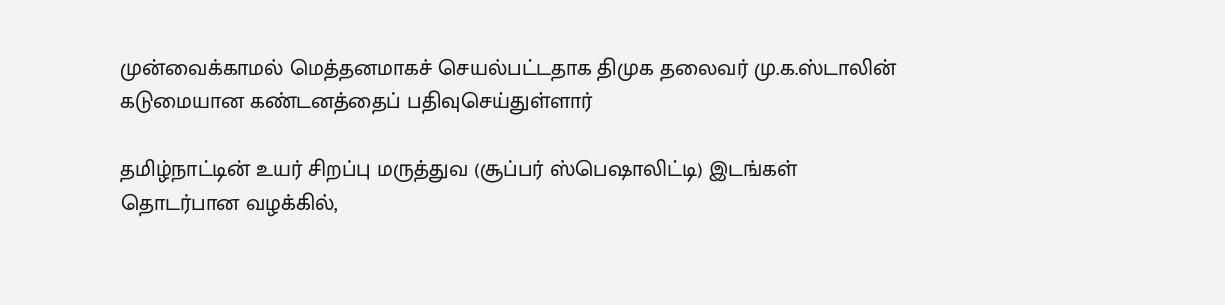முன்வைக்காமல் மெத்தனமாகச் செயல்பட்டதாக திமுக தலைவர் மு.க.ஸ்டாலின் கடுமையான கண்டனத்தைப் பதிவுசெய்துள்ளார்

தமிழ்நாட்டின் உயர் சிறப்பு மருத்துவ (சூப்பர் ஸ்பெஷாலிட்டி) இடங்கள் தொடர்பான வழக்கில்,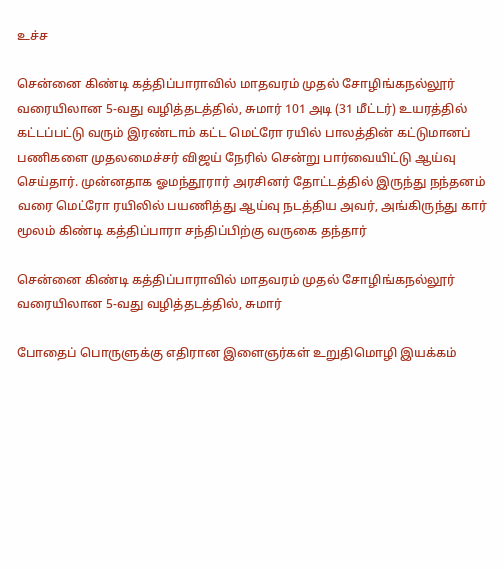உச்ச

சென்னை கிண்டி கத்திப்பாராவில் மாதவரம் முதல் சோழிங்கநல்லூர் வரையிலான 5-வது வழித்தடத்தில், சுமார் 101 அடி (31 மீட்டர்) உயரத்தில் கட்டப்பட்டு வரும் இரண்டாம் கட்ட மெட்ரோ ரயில் பாலத்தின் கட்டுமானப் பணிகளை முதலமைச்சர் விஜய் நேரில் சென்று பார்வையிட்டு ஆய்வு செய்தார். முன்னதாக ஓமந்தூரார் அரசினர் தோட்டத்தில் இருந்து நந்தனம் வரை மெட்ரோ ரயிலில் பயணித்து ஆய்வு நடத்திய அவர், அங்கிருந்து கார் மூலம் கிண்டி கத்திப்பாரா சந்திப்பிற்கு வருகை தந்தார்

சென்னை கிண்டி கத்திப்பாராவில் மாதவரம் முதல் சோழிங்கநல்லூர் வரையிலான 5-வது வழித்தடத்தில், சுமார்

போதைப் பொருளுக்கு எதிரான இளைஞர்கள் உறுதிமொழி இயக்கம்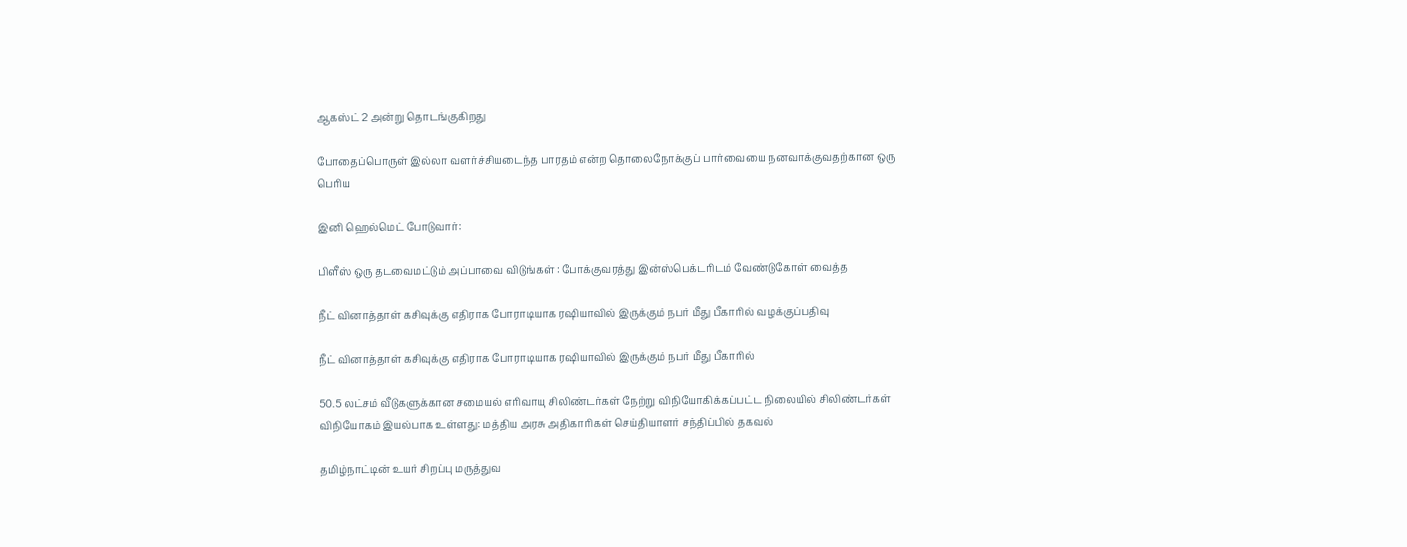ஆகஸ்ட் 2 அன்று தொடங்குகிறது

போதைப்பொருள் இல்லா வளர்ச்சியடைந்த பாரதம் என்ற தொலைநோக்குப் பார்வையை நனவாக்குவதற்கான ஒரு பெரிய

இனி ஹெல்மெட் போடுவார்:

பிளீஸ் ஒரு தடவைமட்டும் அப்பாவை விடுங்கள் : போக்குவரத்து இன்ஸ்பெக்டரிடம் வேண்டுகோள் வைத்த

நீட் வினாத்தாள் கசிவுக்கு எதிராக போராடியாக ரஷியாவில் இருக்கும் நபர் மீது பீகாரில் வழக்குப்பதிவு

நீட் வினாத்தாள் கசிவுக்கு எதிராக போராடியாக ரஷியாவில் இருக்கும் நபர் மீது பீகாரில்

50.5 லட்சம் வீடுகளுக்கான சமையல் எரிவாயு சிலிண்டர்கள் நேற்று விநியோகிக்கப்பட்ட நிலையில் சிலிண்டர்கள் விநியோகம் இயல்பாக உள்ளது: மத்திய அரசு அதிகாரிகள் செய்தியாளர் சந்திப்பில் தகவல்

தமிழ்நாட்டின் உயர் சிறப்பு மருத்துவ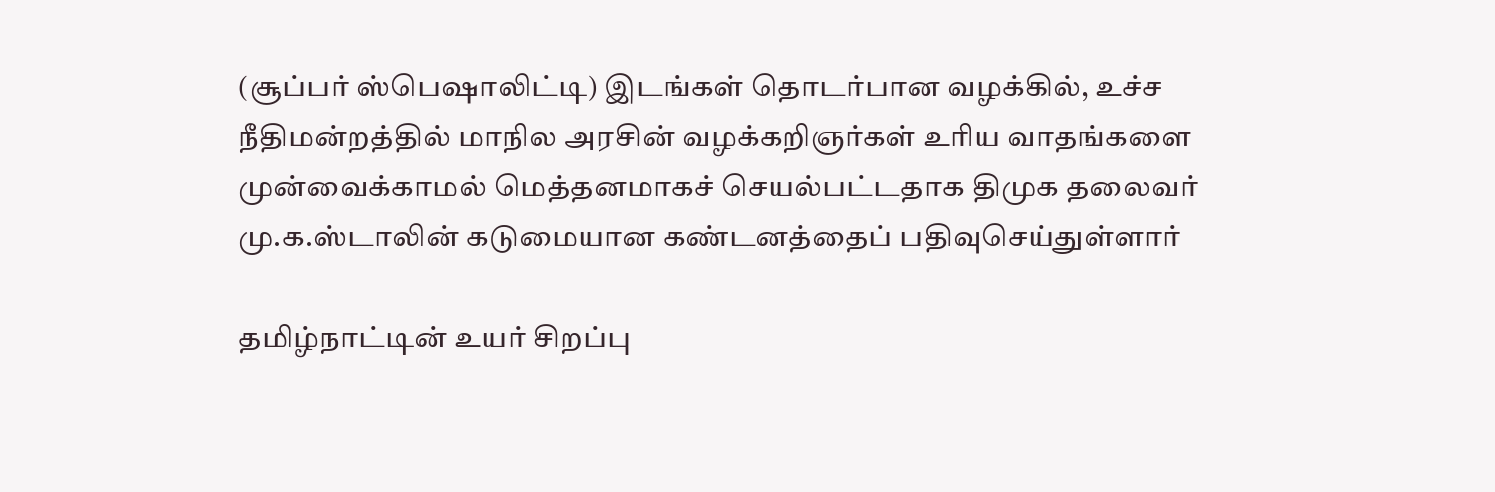(சூப்பர் ஸ்பெஷாலிட்டி) இடங்கள் தொடர்பான வழக்கில், உச்ச நீதிமன்றத்தில் மாநில அரசின் வழக்கறிஞர்கள் உரிய வாதங்களை முன்வைக்காமல் மெத்தனமாகச் செயல்பட்டதாக திமுக தலைவர் மு.க.ஸ்டாலின் கடுமையான கண்டனத்தைப் பதிவுசெய்துள்ளார்

தமிழ்நாட்டின் உயர் சிறப்பு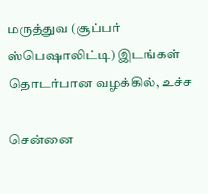மருத்துவ (சூப்பர் ஸ்பெஷாலிட்டி) இடங்கள் தொடர்பான வழக்கில், உச்ச

சென்னை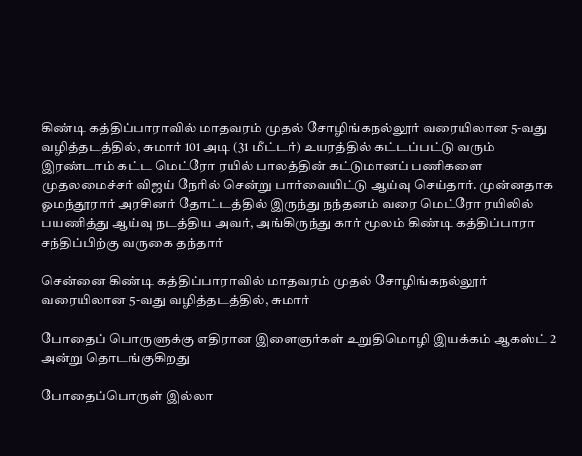கிண்டி கத்திப்பாராவில் மாதவரம் முதல் சோழிங்கநல்லூர் வரையிலான 5-வது வழித்தடத்தில், சுமார் 101 அடி (31 மீட்டர்) உயரத்தில் கட்டப்பட்டு வரும் இரண்டாம் கட்ட மெட்ரோ ரயில் பாலத்தின் கட்டுமானப் பணிகளை முதலமைச்சர் விஜய் நேரில் சென்று பார்வையிட்டு ஆய்வு செய்தார். முன்னதாக ஓமந்தூரார் அரசினர் தோட்டத்தில் இருந்து நந்தனம் வரை மெட்ரோ ரயிலில் பயணித்து ஆய்வு நடத்திய அவர், அங்கிருந்து கார் மூலம் கிண்டி கத்திப்பாரா சந்திப்பிற்கு வருகை தந்தார்

சென்னை கிண்டி கத்திப்பாராவில் மாதவரம் முதல் சோழிங்கநல்லூர் வரையிலான 5-வது வழித்தடத்தில், சுமார்

போதைப் பொருளுக்கு எதிரான இளைஞர்கள் உறுதிமொழி இயக்கம் ஆகஸ்ட் 2 அன்று தொடங்குகிறது

போதைப்பொருள் இல்லா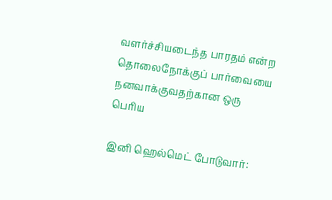வளர்ச்சியடைந்த பாரதம் என்ற தொலைநோக்குப் பார்வையை நனவாக்குவதற்கான ஒரு பெரிய

இனி ஹெல்மெட் போடுவார்: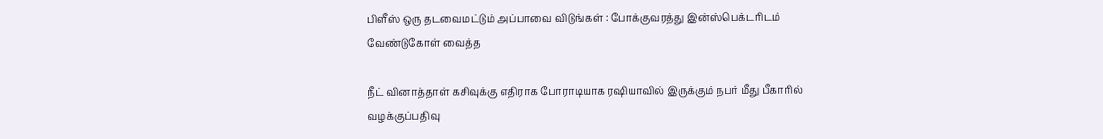பிளீஸ் ஒரு தடவைமட்டும் அப்பாவை விடுங்கள் : போக்குவரத்து இன்ஸ்பெக்டரிடம் வேண்டுகோள் வைத்த

நீட் வினாத்தாள் கசிவுக்கு எதிராக போராடியாக ரஷியாவில் இருக்கும் நபர் மீது பீகாரில் வழக்குப்பதிவு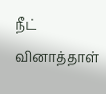நீட் வினாத்தாள்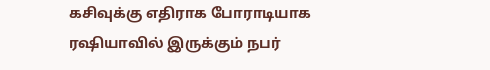கசிவுக்கு எதிராக போராடியாக ரஷியாவில் இருக்கும் நபர்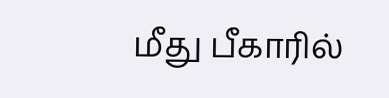மீது பீகாரில்